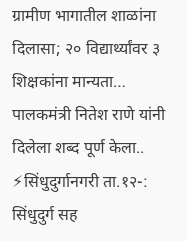ग्रामीण भागातील शाळांना दिलासा; २० विद्यार्थ्यांवर ३ शिक्षकांना मान्यता…
पालकमंत्री नितेश राणे यांनी दिलेला शब्द पूर्ण केला.. ⚡सिंधुदुर्गानगरी ता.१२-: सिंधुदुर्ग सह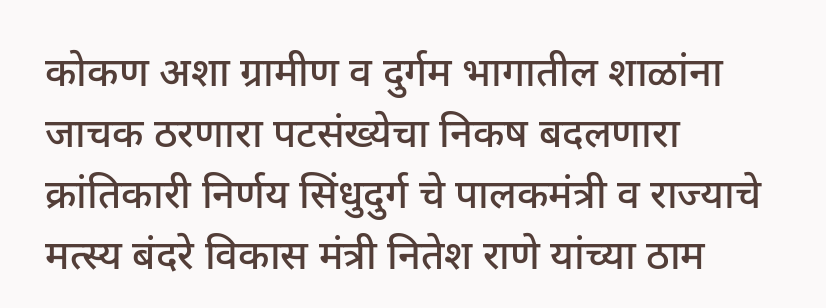कोकण अशा ग्रामीण व दुर्गम भागातील शाळांना जाचक ठरणारा पटसंख्येचा निकष बदलणारा क्रांतिकारी निर्णय सिंधुदुर्ग चे पालकमंत्री व राज्याचे मत्स्य बंदरे विकास मंत्री नितेश राणे यांच्या ठाम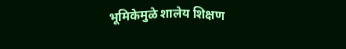भूमिकेमुळे शालेय शिक्षण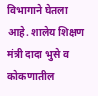विभागाने घेतला आहे. शालेय शिक्षण मंत्री दादा भुसे व कोकणातील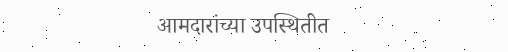आमदारांच्या उपस्थितीत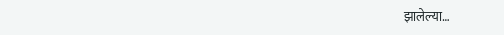झालेल्या…